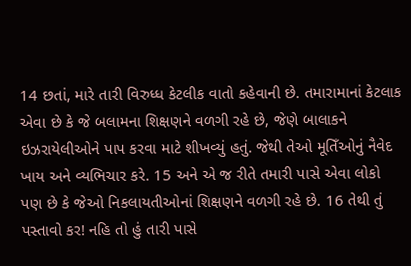14 છતાં, મારે તારી વિરુધ્ધ કેટલીક વાતો કહેવાની છે. તમારામાનાં કેટલાક એવા છે કે જે બલામના શિક્ષણને વળગી રહે છે, જેણે બાલાકને ઇઝરાયેલીઓને પાપ કરવા માટે શીખવ્યું હતું. જેથી તેઓ મૂતિઁઓનું નૈવેદ ખાય અને વ્યભિચાર કરે. 15 અને એ જ રીતે તમારી પાસે એવા લોકો પણ છે કે જેઓ નિકલાયતીઓનાં શિક્ષણને વળગી રહે છે. 16 તેથી તું પસ્તાવો કર! નહિ તો હું તારી પાસે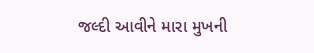જલ્દી આવીને મારા મુખની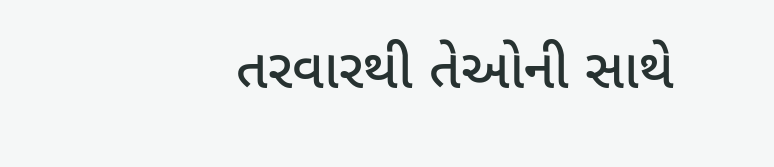તરવારથી તેઓની સાથે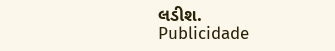લડીશ.
Publicidade